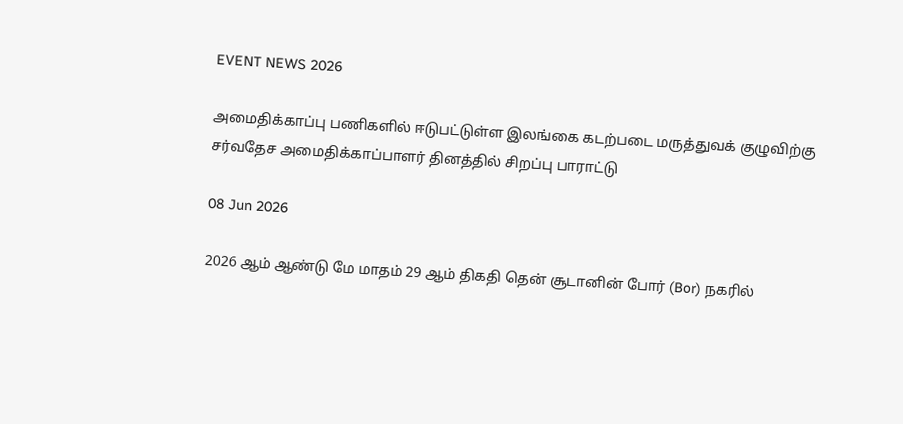EVENT NEWS 2026

அமைதிக்காப்பு பணிகளில் ஈடுபட்டுள்ள இலங்கை கடற்படை மருத்துவக் குழுவிற்கு சர்வதேச அமைதிக்காப்பாளர் தினத்தில் சிறப்பு பாராட்டு

08 Jun 2026

2026 ஆம் ஆண்டு மே மாதம் 29 ஆம் திகதி தென் சூடானின் போர் (Bor) நகரில்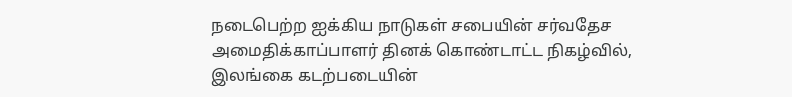நடைபெற்ற ஐக்கிய நாடுகள் சபையின் சர்வதேச அமைதிக்காப்பாளர் தினக் கொண்டாட்ட நிகழ்வில், இலங்கை கடற்படையின்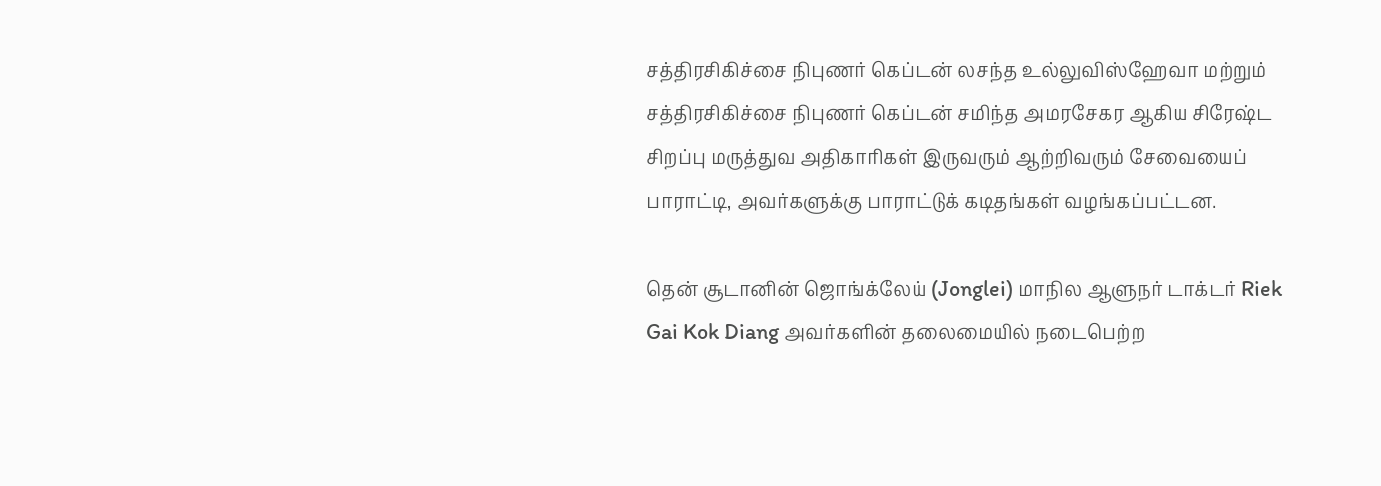சத்திரசிகிச்சை நிபுணர் கெப்டன் லசந்த உல்லுவிஸ்ஹேவா மற்றும் சத்திரசிகிச்சை நிபுணர் கெப்டன் சமிந்த அமரசேகர ஆகிய சிரேஷ்ட சிறப்பு மருத்துவ அதிகாரிகள் இருவரும் ஆற்றிவரும் சேவையைப் பாராட்டி, அவர்களுக்கு பாராட்டுக் கடிதங்கள் வழங்கப்பட்டன.

தென் சூடானின் ஜொங்க்லேய் (Jonglei) மாநில ஆளுநர் டாக்டர் Riek Gai Kok Diang அவர்களின் தலைமையில் நடைபெற்ற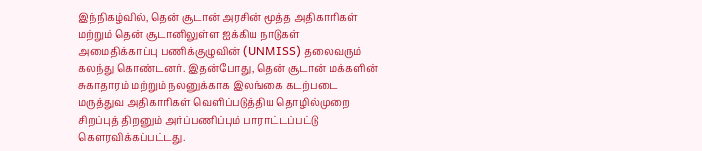இந்நிகழ்வில், தென் சூடான் அரசின் மூத்த அதிகாரிகள் மற்றும் தென் சூடானிலுள்ள ஐக்கிய நாடுகள் அமைதிக்காப்பு பணிக்குழுவின் (UNMISS) தலைவரும் கலந்து கொண்டனர். இதன்போது, தென் சூடான் மக்களின் சுகாதாரம் மற்றும் நலனுக்காக இலங்கை கடற்படை மருத்துவ அதிகாரிகள் வெளிப்படுத்திய தொழில்முறை சிறப்புத் திறனும் அர்ப்பணிப்பும் பாராட்டப்பட்டு கௌரவிக்கப்பட்டது.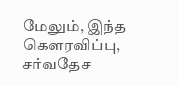மேலும், இந்த கௌரவிப்பு, சர்வதேச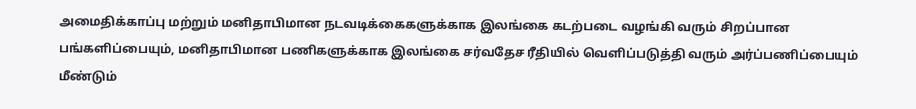அமைதிக்காப்பு மற்றும் மனிதாபிமான நடவடிக்கைகளுக்காக இலங்கை கடற்படை வழங்கி வரும் சிறப்பான பங்களிப்பையும், மனிதாபிமான பணிகளுக்காக இலங்கை சர்வதேச ரீதியில் வெளிப்படுத்தி வரும் அர்ப்பணிப்பையும் மீண்டும்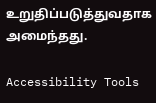உறுதிப்படுத்துவதாக அமைந்தது.

Accessibility Tools